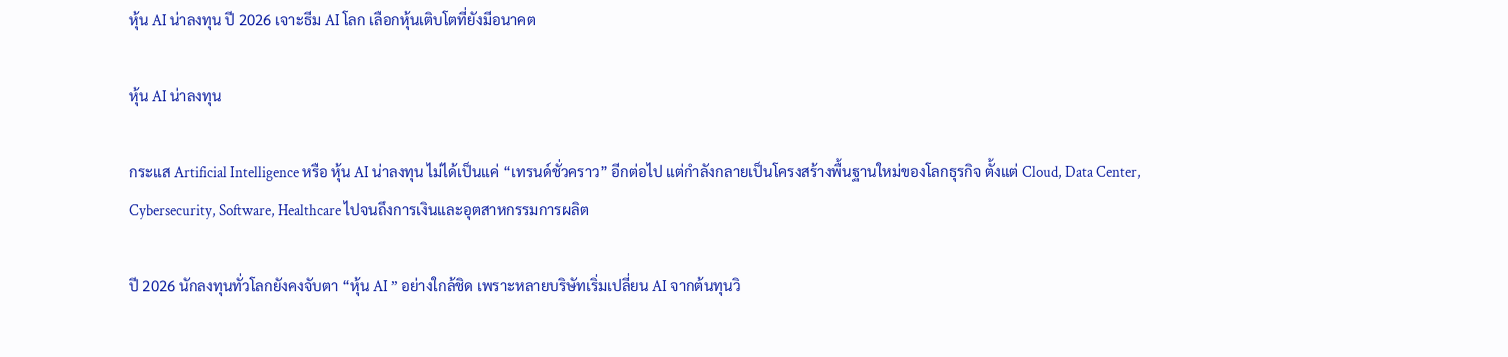หุ้น AI น่าลงทุน ปี 2026 เจาะธีม AI โลก เลือกหุ้นเติบโตที่ยังมีอนาคต

หุ้น AI น่าลงทุน

กระแส Artificial Intelligence หรือ หุ้น AI น่าลงทุน ไม่ได้เป็นแค่ “เทรนด์ชั่วคราว” อีกต่อไป แต่กำลังกลายเป็นโครงสร้างพื้นฐานใหม่ของโลกธุรกิจ ตั้งแต่ Cloud, Data Center, Cybersecurity, Software, Healthcare ไปจนถึงการเงินและอุตสาหกรรมการผลิต

ปี 2026 นักลงทุนทั่วโลกยังคงจับตา “หุ้น AI ” อย่างใกล้ชิด เพราะหลายบริษัทเริ่มเปลี่ยน AI จากต้นทุนวิ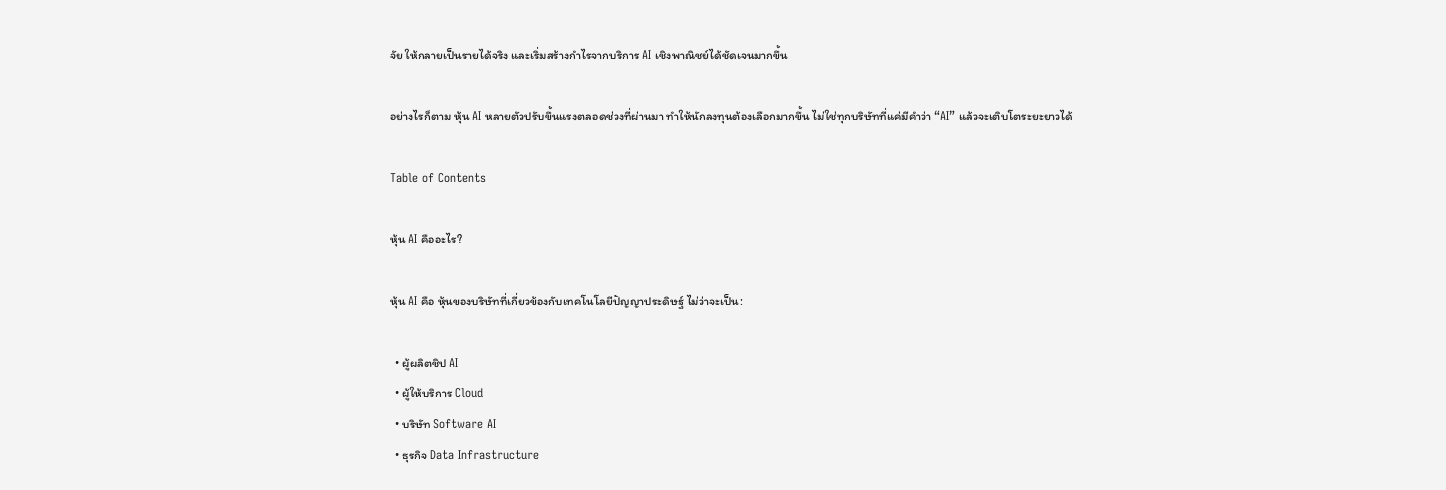จัย ให้กลายเป็นรายได้จริง และเริ่มสร้างกำไรจากบริการ AI เชิงพาณิชย์ได้ชัดเจนมากขึ้น

อย่างไรก็ตาม หุ้น AI หลายตัวปรับขึ้นแรงตลอดช่วงที่ผ่านมา ทำให้นักลงทุนต้องเลือกมากขึ้น ไม่ใช่ทุกบริษัทที่แค่มีคำว่า “AI” แล้วจะเติบโตระยะยาวได้

Table of Contents

หุ้น AI คืออะไร?

หุ้น AI คือ หุ้นของบริษัทที่เกี่ยวข้องกับเทคโนโลยีปัญญาประดิษฐ์ ไม่ว่าจะเป็น:

  • ผู้ผลิตชิป AI
  • ผู้ให้บริการ Cloud
  • บริษัท Software AI
  • ธุรกิจ Data Infrastructure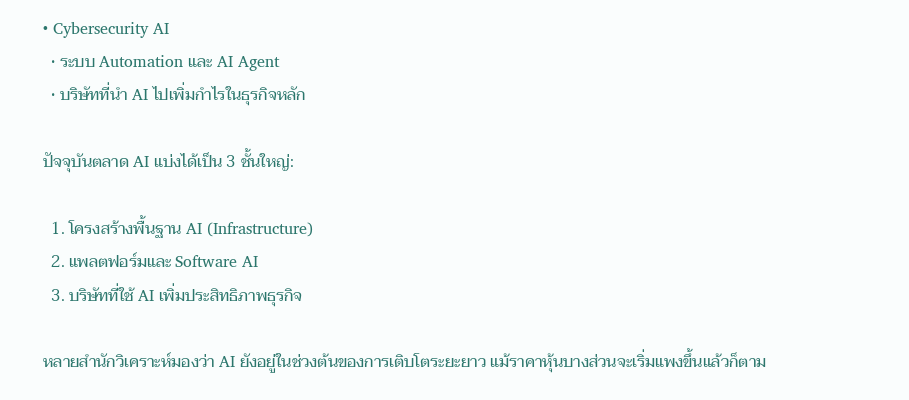• Cybersecurity AI
  • ระบบ Automation และ AI Agent
  • บริษัทที่นำ AI ไปเพิ่มกำไรในธุรกิจหลัก

ปัจจุบันตลาด AI แบ่งได้เป็น 3 ชั้นใหญ่:

  1. โครงสร้างพื้นฐาน AI (Infrastructure)
  2. แพลตฟอร์มและ Software AI
  3. บริษัทที่ใช้ AI เพิ่มประสิทธิภาพธุรกิจ

หลายสำนักวิเคราะห์มองว่า AI ยังอยู่ในช่วงต้นของการเติบโตระยะยาว แม้ราคาหุ้นบางส่วนจะเริ่มแพงขึ้นแล้วก็ตาม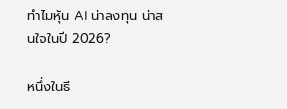ทำไมหุ้น AI น่าลงทุน น่าสนใจในปี 2026?

หนึ่งในธี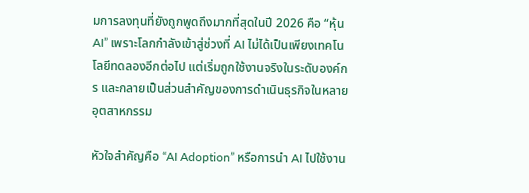มการลงทุนที่ยังถูกพูดถึงมากที่สุดในปี 2026 คือ “หุ้น AI” เพราะโลกกำลังเข้าสู่ช่วงที่ AI ไม่ได้เป็นเพียงเทคโนโลยีทดลองอีกต่อไป แต่เริ่มถูกใช้งานจริงในระดับองค์กร และกลายเป็นส่วนสำคัญของการดำเนินธุรกิจในหลายอุตสาหกรรม

หัวใจสำคัญคือ “AI Adoption” หรือการนำ AI ไปใช้งาน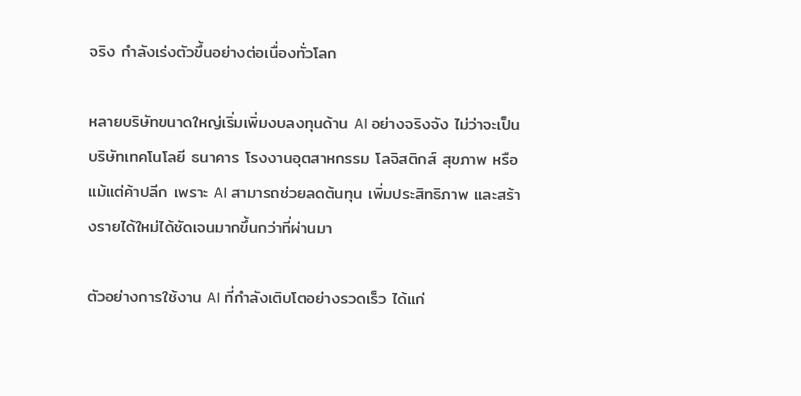จริง กำลังเร่งตัวขึ้นอย่างต่อเนื่องทั่วโลก

หลายบริษัทขนาดใหญ่เริ่มเพิ่มงบลงทุนด้าน AI อย่างจริงจัง ไม่ว่าจะเป็นบริษัทเทคโนโลยี ธนาคาร โรงงานอุตสาหกรรม โลจิสติกส์ สุขภาพ หรือแม้แต่ค้าปลีก เพราะ AI สามารถช่วยลดต้นทุน เพิ่มประสิทธิภาพ และสร้างรายได้ใหม่ได้ชัดเจนมากขึ้นกว่าที่ผ่านมา

ตัวอย่างการใช้งาน AI ที่กำลังเติบโตอย่างรวดเร็ว ได้แก่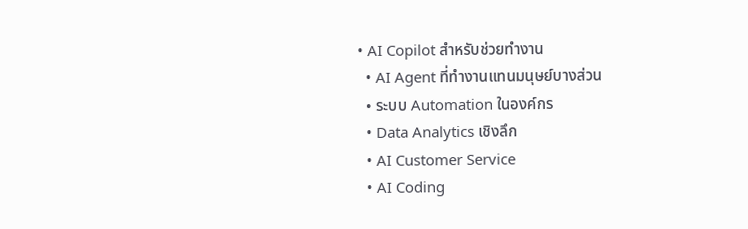• AI Copilot สำหรับช่วยทำงาน
  • AI Agent ที่ทำงานแทนมนุษย์บางส่วน
  • ระบบ Automation ในองค์กร
  • Data Analytics เชิงลึก
  • AI Customer Service
  • AI Coding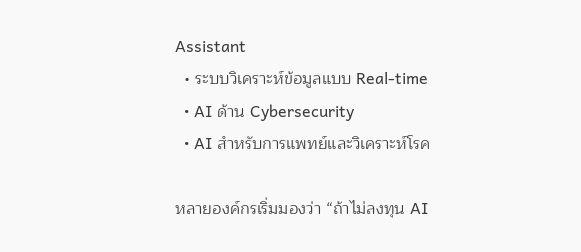Assistant
  • ระบบวิเคราะห์ข้อมูลแบบ Real-time
  • AI ด้าน Cybersecurity
  • AI สำหรับการแพทย์และวิเคราะห์โรค

หลายองค์กรเริ่มมองว่า “ถ้าไม่ลงทุน AI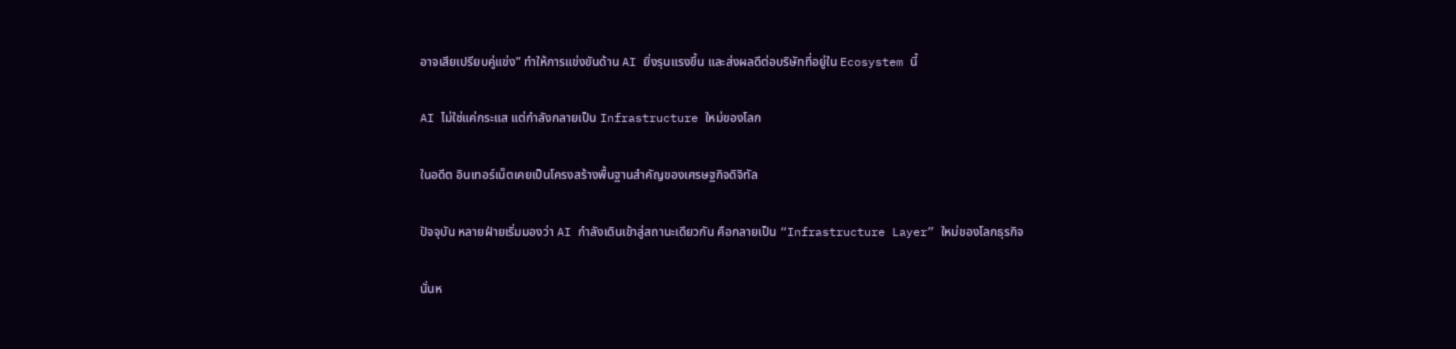อาจเสียเปรียบคู่แข่ง” ทำให้การแข่งขันด้าน AI ยิ่งรุนแรงขึ้น และส่งผลดีต่อบริษัทที่อยู่ใน Ecosystem นี้

AI ไม่ใช่แค่กระแส แต่กำลังกลายเป็น Infrastructure ใหม่ของโลก

ในอดีต อินเทอร์เน็ตเคยเป็นโครงสร้างพื้นฐานสำคัญของเศรษฐกิจดิจิทัล

ปัจจุบัน หลายฝ่ายเริ่มมองว่า AI กำลังเดินเข้าสู่สถานะเดียวกัน คือกลายเป็น “Infrastructure Layer” ใหม่ของโลกธุรกิจ

นั่นห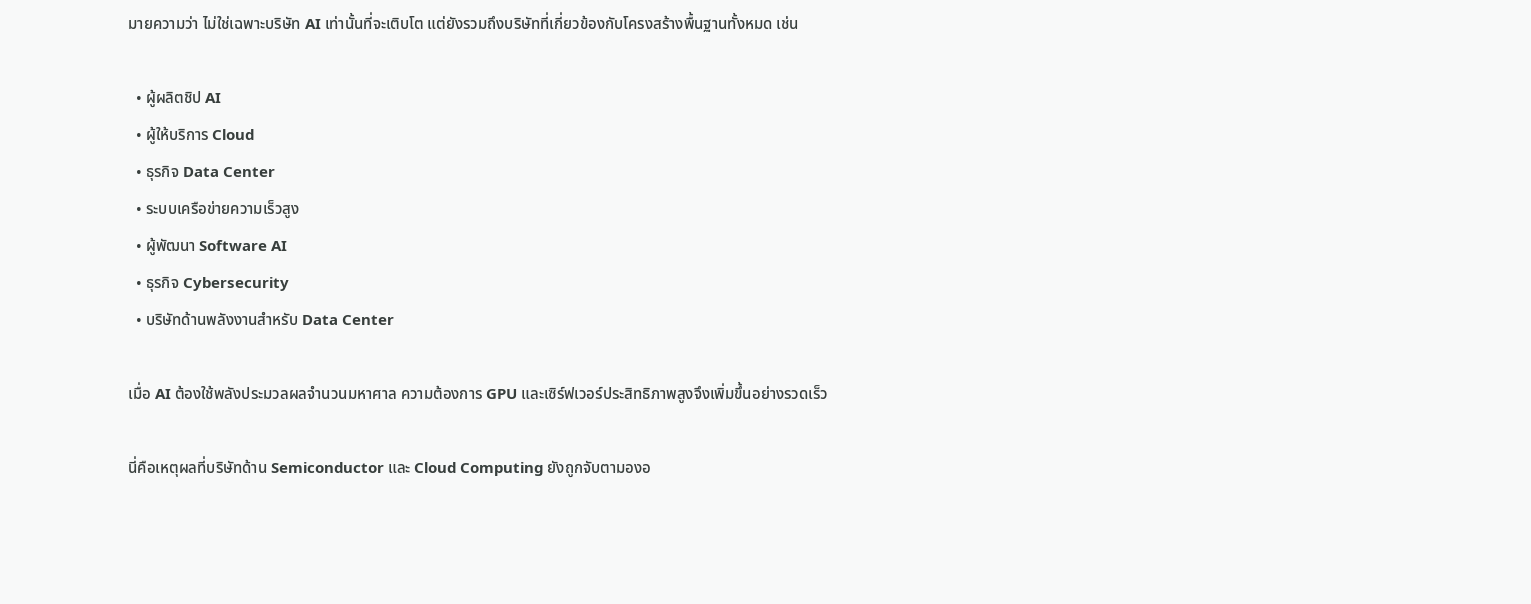มายความว่า ไม่ใช่เฉพาะบริษัท AI เท่านั้นที่จะเติบโต แต่ยังรวมถึงบริษัทที่เกี่ยวข้องกับโครงสร้างพื้นฐานทั้งหมด เช่น

  • ผู้ผลิตชิป AI
  • ผู้ให้บริการ Cloud
  • ธุรกิจ Data Center
  • ระบบเครือข่ายความเร็วสูง
  • ผู้พัฒนา Software AI
  • ธุรกิจ Cybersecurity
  • บริษัทด้านพลังงานสำหรับ Data Center

เมื่อ AI ต้องใช้พลังประมวลผลจำนวนมหาศาล ความต้องการ GPU และเซิร์ฟเวอร์ประสิทธิภาพสูงจึงเพิ่มขึ้นอย่างรวดเร็ว

นี่คือเหตุผลที่บริษัทด้าน Semiconductor และ Cloud Computing ยังถูกจับตามองอ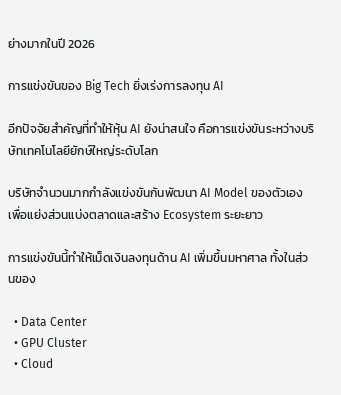ย่างมากในปี 2026

การแข่งขันของ Big Tech ยิ่งเร่งการลงทุน AI

อีกปัจจัยสำคัญที่ทำให้หุ้น AI ยังน่าสนใจ คือการแข่งขันระหว่างบริษัทเทคโนโลยียักษ์ใหญ่ระดับโลก

บริษัทจำนวนมากกำลังแข่งขันกันพัฒนา AI Model ของตัวเอง เพื่อแย่งส่วนแบ่งตลาดและสร้าง Ecosystem ระยะยาว

การแข่งขันนี้ทำให้เม็ดเงินลงทุนด้าน AI เพิ่มขึ้นมหาศาล ทั้งในส่วนของ

  • Data Center
  • GPU Cluster
  • Cloud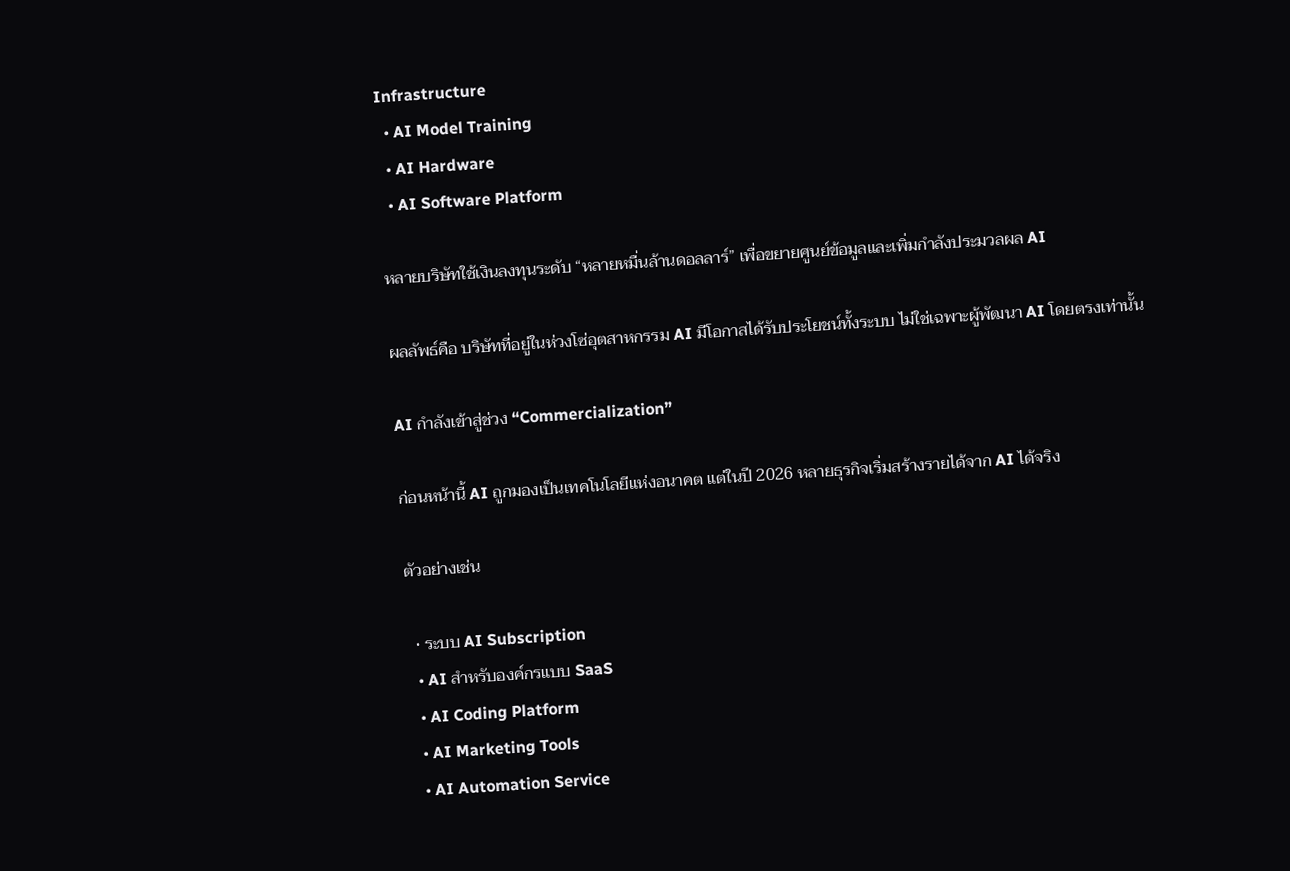Infrastructure
  • AI Model Training
  • AI Hardware
  • AI Software Platform

หลายบริษัทใช้เงินลงทุนระดับ “หลายหมื่นล้านดอลลาร์” เพื่อขยายศูนย์ข้อมูลและเพิ่มกำลังประมวลผล AI

ผลลัพธ์คือ บริษัทที่อยู่ในห่วงโซ่อุตสาหกรรม AI มีโอกาสได้รับประโยชน์ทั้งระบบ ไม่ใช่เฉพาะผู้พัฒนา AI โดยตรงเท่านั้น

AI กำลังเข้าสู่ช่วง “Commercialization”

ก่อนหน้านี้ AI ถูกมองเป็นเทคโนโลยีแห่งอนาคต แต่ในปี 2026 หลายธุรกิจเริ่มสร้างรายได้จาก AI ได้จริง

ตัวอย่างเช่น

  • ระบบ AI Subscription
  • AI สำหรับองค์กรแบบ SaaS
  • AI Coding Platform
  • AI Marketing Tools
  • AI Automation Service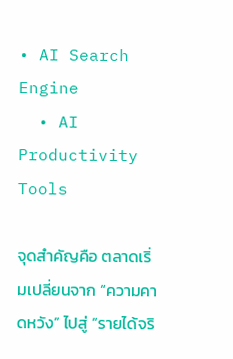• AI Search Engine
  • AI Productivity Tools

จุดสำคัญคือ ตลาดเริ่มเปลี่ยนจาก “ความคาดหวัง” ไปสู่ “รายได้จริ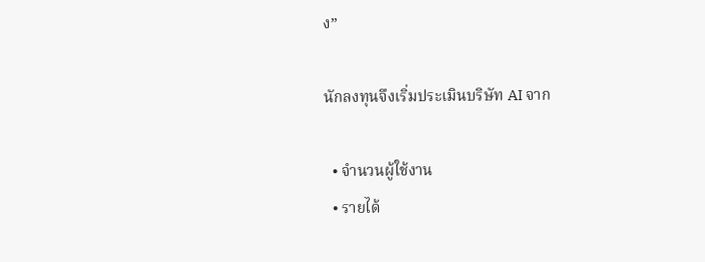ง”

นักลงทุนจึงเริ่มประเมินบริษัท AI จาก

  • จำนวนผู้ใช้งาน
  • รายได้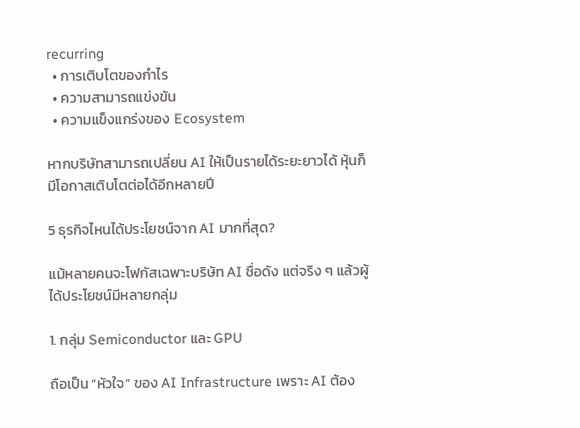recurring
  • การเติบโตของกำไร
  • ความสามารถแข่งขัน
  • ความแข็งแกร่งของ Ecosystem

หากบริษัทสามารถเปลี่ยน AI ให้เป็นรายได้ระยะยาวได้ หุ้นก็มีโอกาสเติบโตต่อได้อีกหลายปี

5 ธุรกิจไหนได้ประโยชน์จาก AI มากที่สุด?

แม้หลายคนจะโฟกัสเฉพาะบริษัท AI ชื่อดัง แต่จริง ๆ แล้วผู้ได้ประโยชน์มีหลายกลุ่ม

1. กลุ่ม Semiconductor และ GPU

ถือเป็น “หัวใจ” ของ AI Infrastructure เพราะ AI ต้อง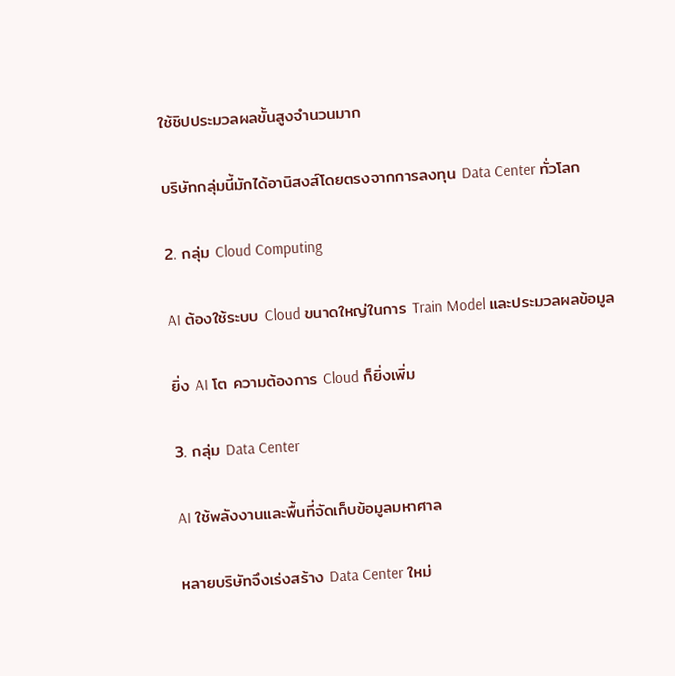ใช้ชิปประมวลผลขั้นสูงจำนวนมาก

บริษัทกลุ่มนี้มักได้อานิสงส์โดยตรงจากการลงทุน Data Center ทั่วโลก

2. กลุ่ม Cloud Computing

AI ต้องใช้ระบบ Cloud ขนาดใหญ่ในการ Train Model และประมวลผลข้อมูล

ยิ่ง AI โต ความต้องการ Cloud ก็ยิ่งเพิ่ม

3. กลุ่ม Data Center

AI ใช้พลังงานและพื้นที่จัดเก็บข้อมูลมหาศาล

หลายบริษัทจึงเร่งสร้าง Data Center ใหม่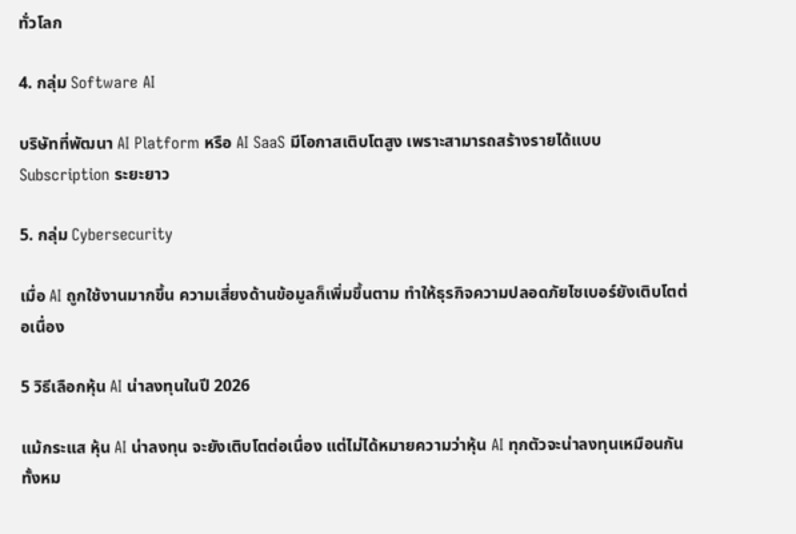ทั่วโลก

4. กลุ่ม Software AI

บริษัทที่พัฒนา AI Platform หรือ AI SaaS มีโอกาสเติบโตสูง เพราะสามารถสร้างรายได้แบบ Subscription ระยะยาว

5. กลุ่ม Cybersecurity

เมื่อ AI ถูกใช้งานมากขึ้น ความเสี่ยงด้านข้อมูลก็เพิ่มขึ้นตาม ทำให้ธุรกิจความปลอดภัยไซเบอร์ยังเติบโตต่อเนื่อง

5 วิธีเลือกหุ้น AI น่าลงทุนในปี 2026

แม้กระแส หุ้น AI น่าลงทุน จะยังเติบโตต่อเนื่อง แต่ไม่ได้หมายความว่าหุ้น AI ทุกตัวจะน่าลงทุนเหมือนกันทั้งหม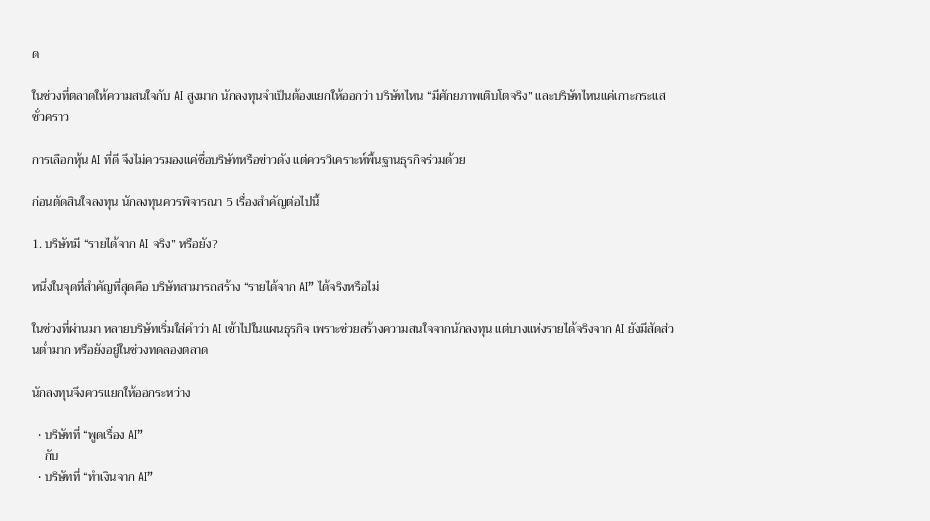ด

ในช่วงที่ตลาดให้ความสนใจกับ AI สูงมาก นักลงทุนจำเป็นต้องแยกให้ออกว่า บริษัทไหน “มีศักยภาพเติบโตจริง” และบริษัทไหนแค่เกาะกระแสชั่วคราว

การเลือกหุ้น AI ที่ดี จึงไม่ควรมองแค่ชื่อบริษัทหรือข่าวดัง แต่ควรวิเคราะห์พื้นฐานธุรกิจร่วมด้วย

ก่อนตัดสินใจลงทุน นักลงทุนควรพิจารณา 5 เรื่องสำคัญต่อไปนี้

1. บริษัทมี “รายได้จาก AI จริง” หรือยัง?

หนึ่งในจุดที่สำคัญที่สุดคือ บริษัทสามารถสร้าง “รายได้จาก AI” ได้จริงหรือไม่

ในช่วงที่ผ่านมา หลายบริษัทเริ่มใส่คำว่า AI เข้าไปในแผนธุรกิจ เพราะช่วยสร้างความสนใจจากนักลงทุน แต่บางแห่งรายได้จริงจาก AI ยังมีสัดส่วนต่ำมาก หรือยังอยู่ในช่วงทดลองตลาด

นักลงทุนจึงควรแยกให้ออกระหว่าง

  • บริษัทที่ “พูดเรื่อง AI”
    กับ
  • บริษัทที่ “ทำเงินจาก AI”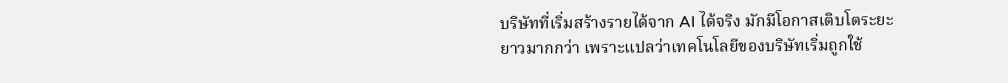บริษัทที่เริ่มสร้างรายได้จาก AI ได้จริง มักมีโอกาสเติบโตระยะยาวมากกว่า เพราะแปลว่าเทคโนโลยีของบริษัทเริ่มถูกใช้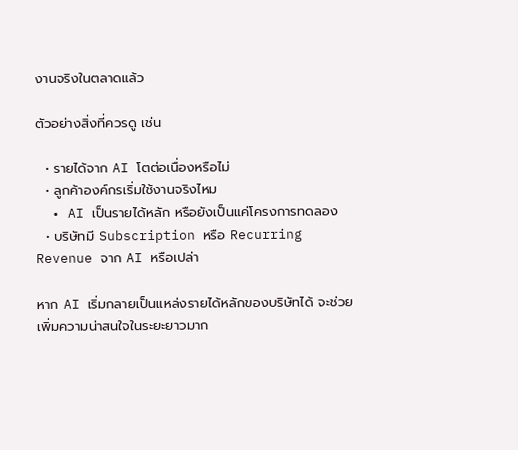งานจริงในตลาดแล้ว

ตัวอย่างสิ่งที่ควรดู เช่น

  • รายได้จาก AI โตต่อเนื่องหรือไม่
  • ลูกค้าองค์กรเริ่มใช้งานจริงไหม
  • AI เป็นรายได้หลัก หรือยังเป็นแค่โครงการทดลอง
  • บริษัทมี Subscription หรือ Recurring Revenue จาก AI หรือเปล่า

หาก AI เริ่มกลายเป็นแหล่งรายได้หลักของบริษัทได้ จะช่วยเพิ่มความน่าสนใจในระยะยาวมาก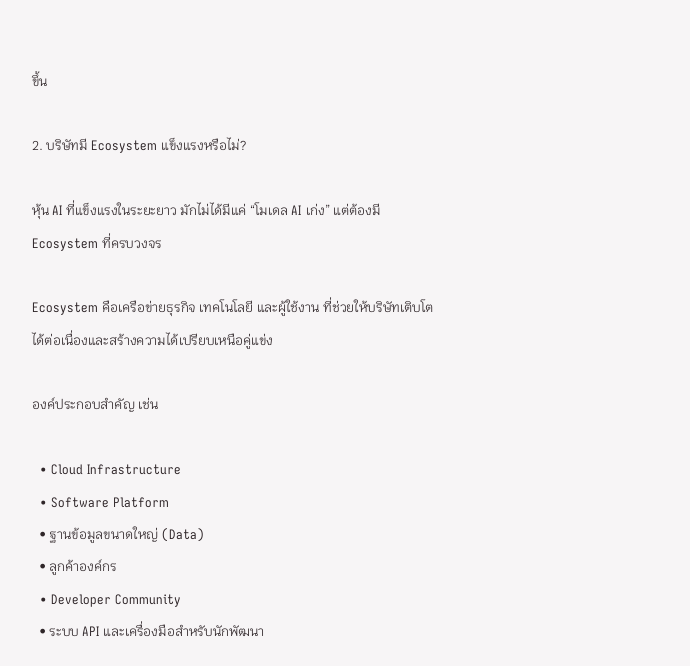ขึ้น

2. บริษัทมี Ecosystem แข็งแรงหรือไม่?

หุ้น AI ที่แข็งแรงในระยะยาว มักไม่ได้มีแค่ “โมเดล AI เก่ง” แต่ต้องมี Ecosystem ที่ครบวงจร

Ecosystem คือเครือข่ายธุรกิจ เทคโนโลยี และผู้ใช้งาน ที่ช่วยให้บริษัทเติบโตได้ต่อเนื่องและสร้างความได้เปรียบเหนือคู่แข่ง

องค์ประกอบสำคัญ เช่น

  • Cloud Infrastructure
  • Software Platform
  • ฐานข้อมูลขนาดใหญ่ (Data)
  • ลูกค้าองค์กร
  • Developer Community
  • ระบบ API และเครื่องมือสำหรับนักพัฒนา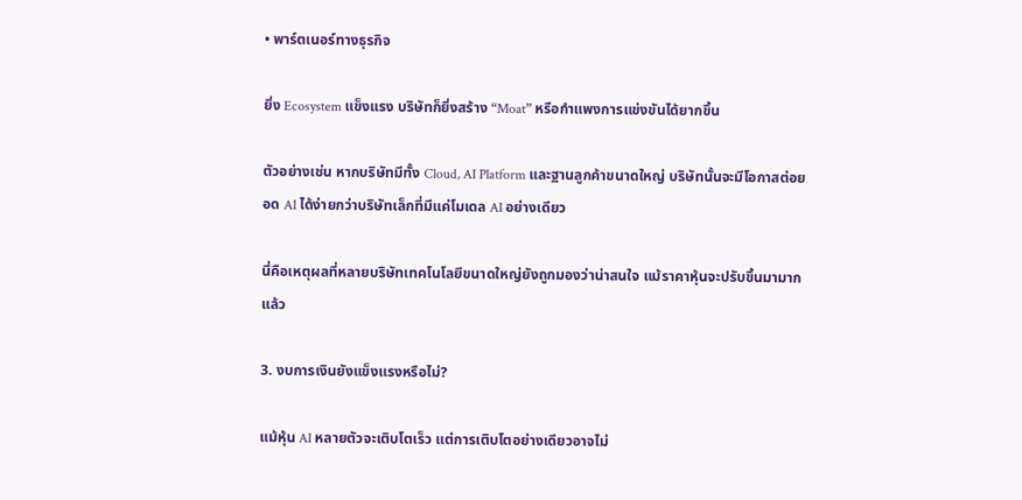• พาร์ตเนอร์ทางธุรกิจ

ยิ่ง Ecosystem แข็งแรง บริษัทก็ยิ่งสร้าง “Moat” หรือกำแพงการแข่งขันได้ยากขึ้น

ตัวอย่างเช่น หากบริษัทมีทั้ง Cloud, AI Platform และฐานลูกค้าขนาดใหญ่ บริษัทนั้นจะมีโอกาสต่อยอด AI ได้ง่ายกว่าบริษัทเล็กที่มีแค่โมเดล AI อย่างเดียว

นี่คือเหตุผลที่หลายบริษัทเทคโนโลยีขนาดใหญ่ยังถูกมองว่าน่าสนใจ แม้ราคาหุ้นจะปรับขึ้นมามากแล้ว

3. งบการเงินยังแข็งแรงหรือไม่?

แม้หุ้น AI หลายตัวจะเติบโตเร็ว แต่การเติบโตอย่างเดียวอาจไม่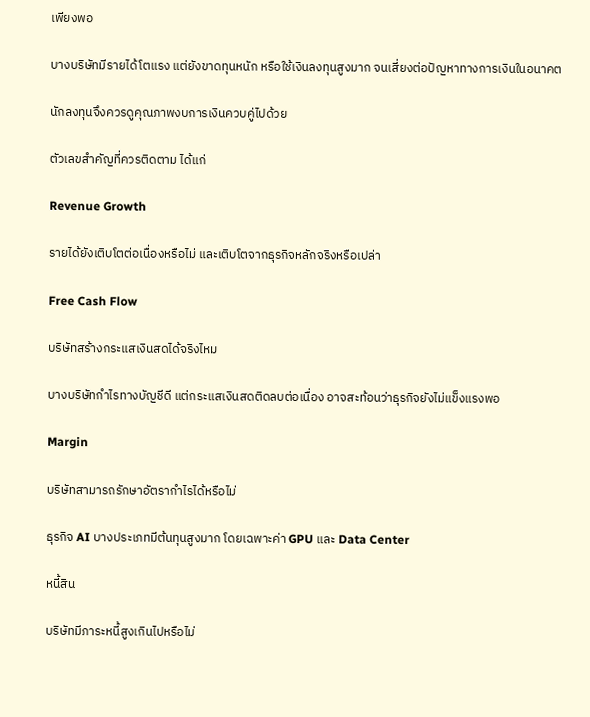เพียงพอ

บางบริษัทมีรายได้โตแรง แต่ยังขาดทุนหนัก หรือใช้เงินลงทุนสูงมาก จนเสี่ยงต่อปัญหาทางการเงินในอนาคต

นักลงทุนจึงควรดูคุณภาพงบการเงินควบคู่ไปด้วย

ตัวเลขสำคัญที่ควรติดตาม ได้แก่

Revenue Growth

รายได้ยังเติบโตต่อเนื่องหรือไม่ และเติบโตจากธุรกิจหลักจริงหรือเปล่า

Free Cash Flow

บริษัทสร้างกระแสเงินสดได้จริงไหม

บางบริษัทกำไรทางบัญชีดี แต่กระแสเงินสดติดลบต่อเนื่อง อาจสะท้อนว่าธุรกิจยังไม่แข็งแรงพอ

Margin

บริษัทสามารถรักษาอัตรากำไรได้หรือไม่

ธุรกิจ AI บางประเภทมีต้นทุนสูงมาก โดยเฉพาะค่า GPU และ Data Center

หนี้สิน

บริษัทมีภาระหนี้สูงเกินไปหรือไม่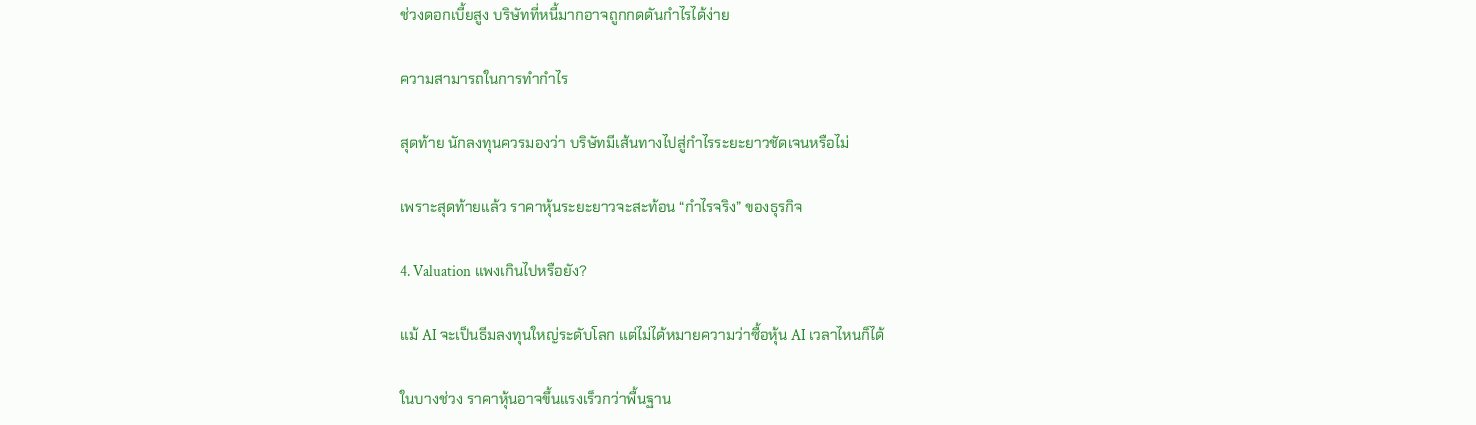ช่วงดอกเบี้ยสูง บริษัทที่หนี้มากอาจถูกกดดันกำไรได้ง่าย

ความสามารถในการทำกำไร

สุดท้าย นักลงทุนควรมองว่า บริษัทมีเส้นทางไปสู่กำไรระยะยาวชัดเจนหรือไม่

เพราะสุดท้ายแล้ว ราคาหุ้นระยะยาวจะสะท้อน “กำไรจริง” ของธุรกิจ

4. Valuation แพงเกินไปหรือยัง?

แม้ AI จะเป็นธีมลงทุนใหญ่ระดับโลก แต่ไม่ได้หมายความว่าซื้อหุ้น AI เวลาไหนก็ได้

ในบางช่วง ราคาหุ้นอาจขึ้นแรงเร็วกว่าพื้นฐาน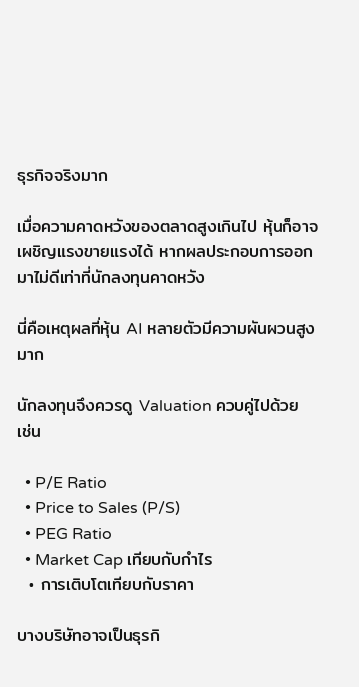ธุรกิจจริงมาก

เมื่อความคาดหวังของตลาดสูงเกินไป หุ้นก็อาจเผชิญแรงขายแรงได้ หากผลประกอบการออกมาไม่ดีเท่าที่นักลงทุนคาดหวัง

นี่คือเหตุผลที่หุ้น AI หลายตัวมีความผันผวนสูงมาก

นักลงทุนจึงควรดู Valuation ควบคู่ไปด้วย เช่น

  • P/E Ratio
  • Price to Sales (P/S)
  • PEG Ratio
  • Market Cap เทียบกับกำไร
  • การเติบโตเทียบกับราคา

บางบริษัทอาจเป็นธุรกิ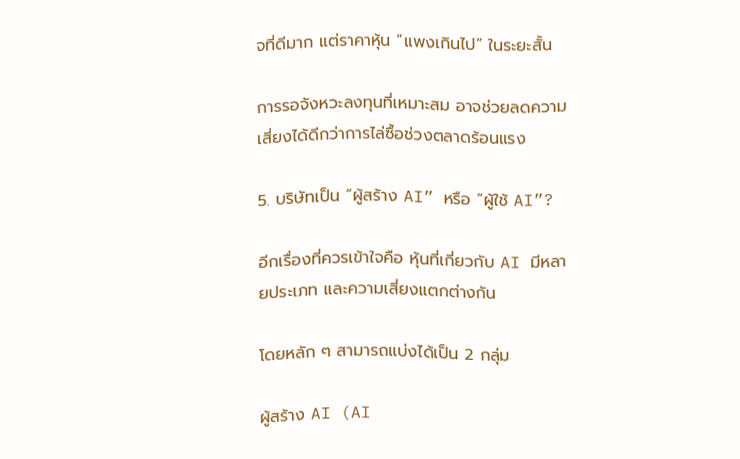จที่ดีมาก แต่ราคาหุ้น “แพงเกินไป” ในระยะสั้น

การรอจังหวะลงทุนที่เหมาะสม อาจช่วยลดความเสี่ยงได้ดีกว่าการไล่ซื้อช่วงตลาดร้อนแรง

5. บริษัทเป็น “ผู้สร้าง AI” หรือ “ผู้ใช้ AI”?

อีกเรื่องที่ควรเข้าใจคือ หุ้นที่เกี่ยวกับ AI มีหลายประเภท และความเสี่ยงแตกต่างกัน

โดยหลัก ๆ สามารถแบ่งได้เป็น 2 กลุ่ม

ผู้สร้าง AI (AI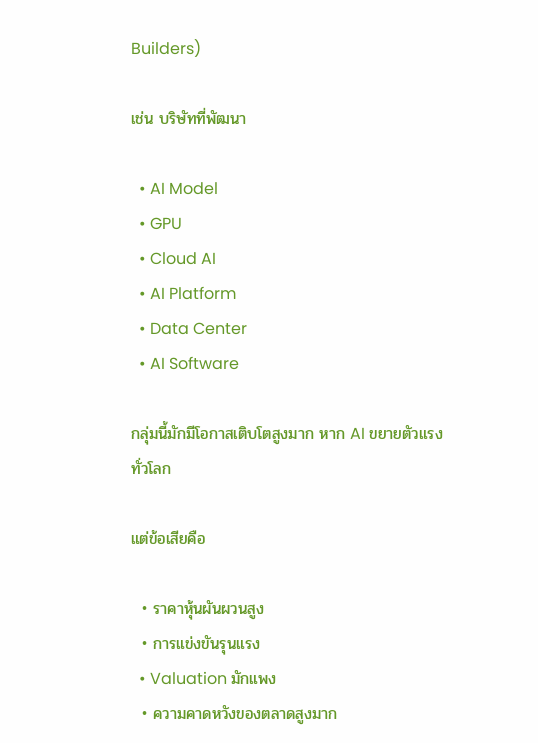Builders)

เช่น บริษัทที่พัฒนา

  • AI Model
  • GPU
  • Cloud AI
  • AI Platform
  • Data Center
  • AI Software

กลุ่มนี้มักมีโอกาสเติบโตสูงมาก หาก AI ขยายตัวแรงทั่วโลก

แต่ข้อเสียคือ

  • ราคาหุ้นผันผวนสูง
  • การแข่งขันรุนแรง
  • Valuation มักแพง
  • ความคาดหวังของตลาดสูงมาก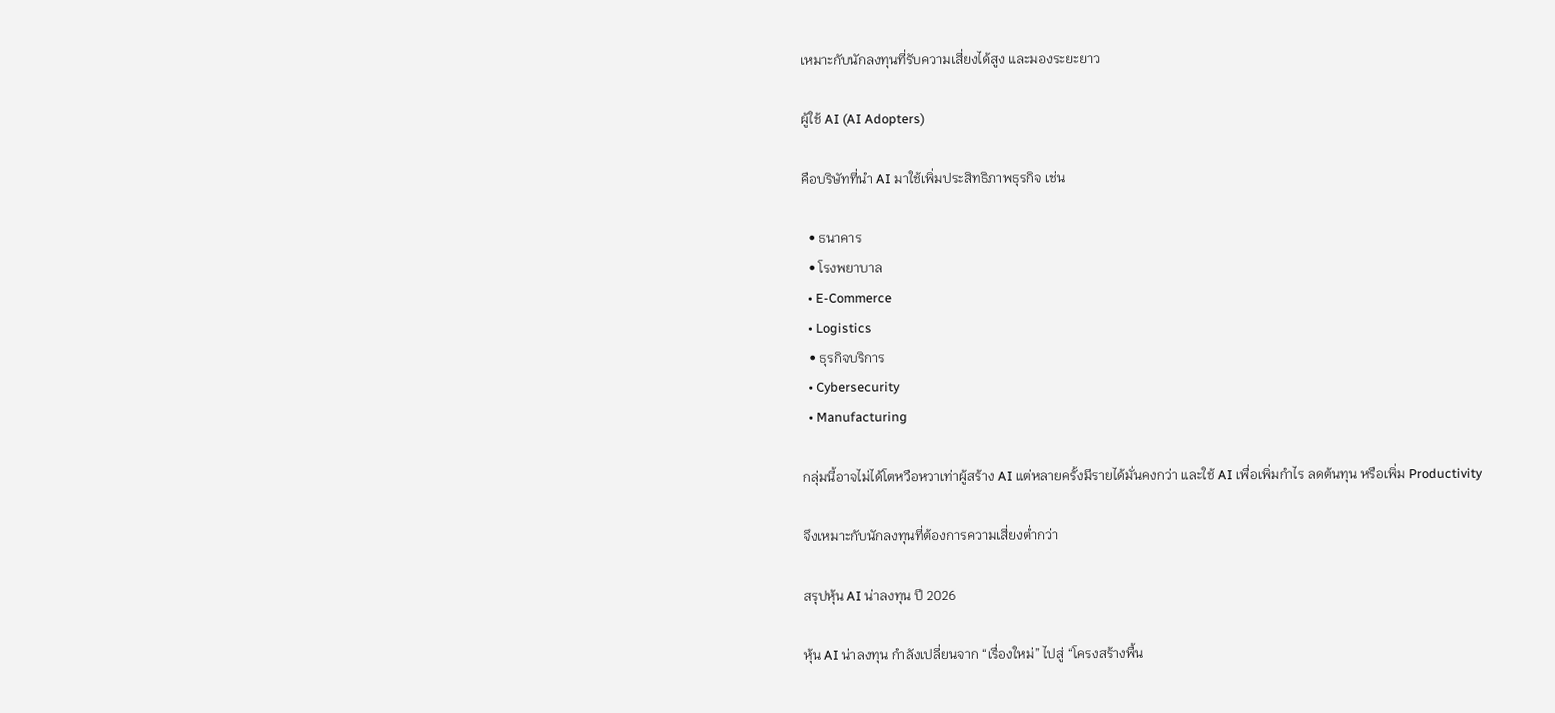เหมาะกับนักลงทุนที่รับความเสี่ยงได้สูง และมองระยะยาว

ผู้ใช้ AI (AI Adopters)

คือบริษัทที่นำ AI มาใช้เพิ่มประสิทธิภาพธุรกิจ เช่น

  • ธนาคาร
  • โรงพยาบาล
  • E-Commerce
  • Logistics
  • ธุรกิจบริการ
  • Cybersecurity
  • Manufacturing

กลุ่มนี้อาจไม่ได้โตหวือหวาเท่าผู้สร้าง AI แต่หลายครั้งมีรายได้มั่นคงกว่า และใช้ AI เพื่อเพิ่มกำไร ลดต้นทุน หรือเพิ่ม Productivity

จึงเหมาะกับนักลงทุนที่ต้องการความเสี่ยงต่ำกว่า

สรุปหุ้น AI น่าลงทุน ปี 2026

หุ้น AI น่าลงทุน กำลังเปลี่ยนจาก “เรื่องใหม่” ไปสู่ “โครงสร้างพื้น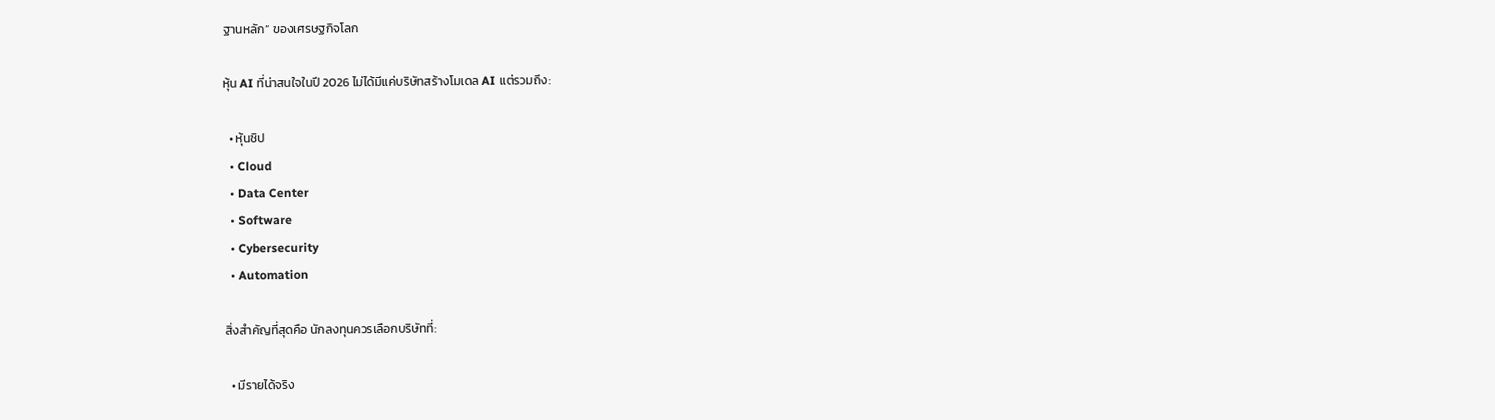ฐานหลัก” ของเศรษฐกิจโลก

หุ้น AI ที่น่าสนใจในปี 2026 ไม่ได้มีแค่บริษัทสร้างโมเดล AI แต่รวมถึง:

  • หุ้นชิป
  • Cloud
  • Data Center
  • Software
  • Cybersecurity
  • Automation

สิ่งสำคัญที่สุดคือ นักลงทุนควรเลือกบริษัทที่:

  • มีรายได้จริง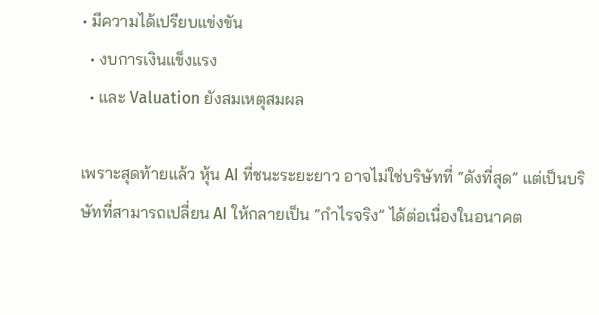• มีความได้เปรียบแข่งขัน
  • งบการเงินแข็งแรง
  • และ Valuation ยังสมเหตุสมผล

เพราะสุดท้ายแล้ว หุ้น AI ที่ชนะระยะยาว อาจไม่ใช่บริษัทที่ “ดังที่สุด” แต่เป็นบริษัทที่สามารถเปลี่ยน AI ให้กลายเป็น “กำไรจริง” ได้ต่อเนื่องในอนาคต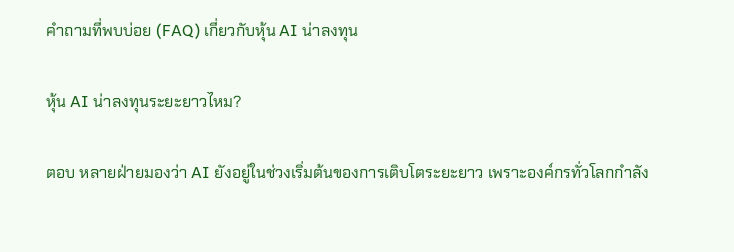คำถามที่พบบ่อย (FAQ) เกี่ยวกับหุ้น AI น่าลงทุน

หุ้น AI น่าลงทุนระยะยาวไหม?

ตอบ หลายฝ่ายมองว่า AI ยังอยู่ในช่วงเริ่มต้นของการเติบโตระยะยาว เพราะองค์กรทั่วโลกกำลัง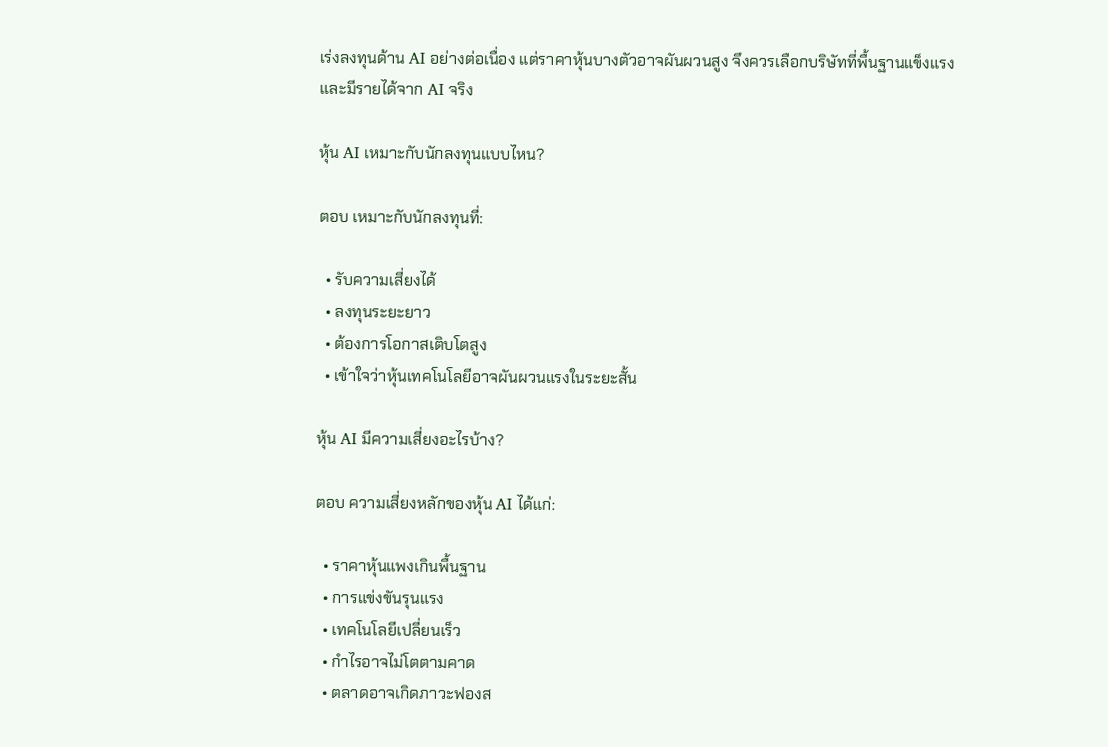เร่งลงทุนด้าน AI อย่างต่อเนื่อง แต่ราคาหุ้นบางตัวอาจผันผวนสูง จึงควรเลือกบริษัทที่พื้นฐานแข็งแรงและมีรายได้จาก AI จริง

หุ้น AI เหมาะกับนักลงทุนแบบไหน?

ตอบ เหมาะกับนักลงทุนที่:

  • รับความเสี่ยงได้
  • ลงทุนระยะยาว
  • ต้องการโอกาสเติบโตสูง
  • เข้าใจว่าหุ้นเทคโนโลยีอาจผันผวนแรงในระยะสั้น

หุ้น AI มีความเสี่ยงอะไรบ้าง?

ตอบ ความเสี่ยงหลักของหุ้น AI ได้แก่:

  • ราคาหุ้นแพงเกินพื้นฐาน
  • การแข่งขันรุนแรง
  • เทคโนโลยีเปลี่ยนเร็ว
  • กำไรอาจไม่โตตามคาด
  • ตลาดอาจเกิดภาวะฟองส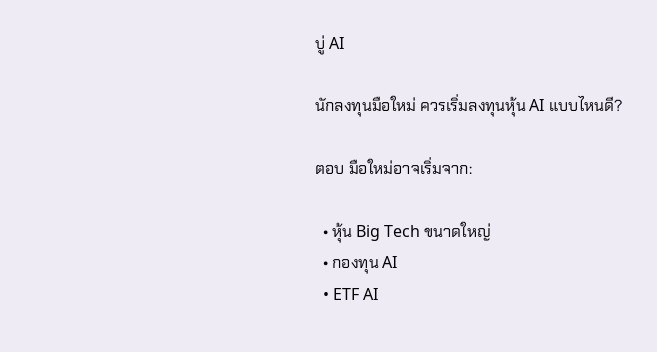บู่ AI

นักลงทุนมือใหม่ ควรเริ่มลงทุนหุ้น AI แบบไหนดี?

ตอบ มือใหม่อาจเริ่มจาก:

  • หุ้น Big Tech ขนาดใหญ่
  • กองทุน AI
  • ETF AI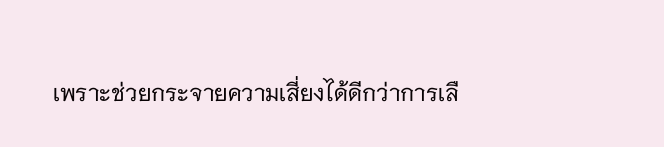เพราะช่วยกระจายความเสี่ยงได้ดีกว่าการเลื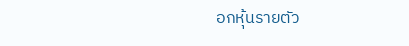อกหุ้นรายตัว